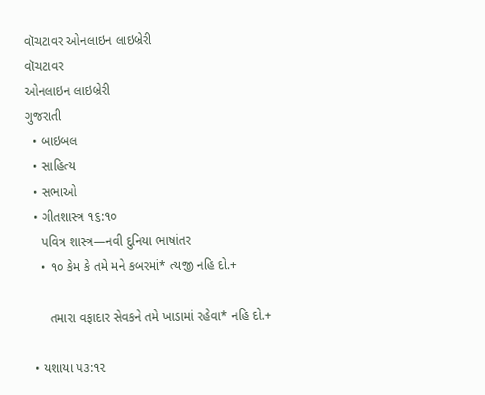વૉચટાવર ઓનલાઇન લાઇબ્રેરી
વૉચટાવર
ઓનલાઇન લાઇબ્રેરી
ગુજરાતી
  • બાઇબલ
  • સાહિત્ય
  • સભાઓ
  • ગીતશાસ્ત્ર ૧૬:૧૦
    પવિત્ર શાસ્ત્ર—નવી દુનિયા ભાષાંતર
    • ૧૦ કેમ કે તમે મને કબરમાં* ત્યજી નહિ દો.+

      તમારા વફાદાર સેવકને તમે ખાડામાં રહેવા* નહિ દો.+

  • યશાયા ૫૩:૧૨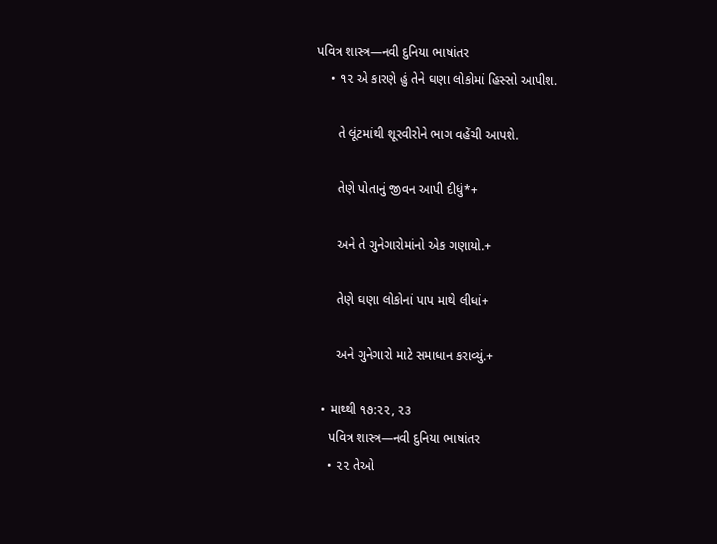પવિત્ર શાસ્ત્ર—નવી દુનિયા ભાષાંતર
    • ૧૨ એ કારણે હું તેને ઘણા લોકોમાં હિસ્સો આપીશ.

      તે લૂંટમાંથી શૂરવીરોને ભાગ વહેંચી આપશે.

      તેણે પોતાનું જીવન આપી દીધું*+

      અને તે ગુનેગારોમાંનો એક ગણાયો.+

      તેણે ઘણા લોકોનાં પાપ માથે લીધાં+

      અને ગુનેગારો માટે સમાધાન કરાવ્યું.+

  • માથ્થી ૧૭:૨૨, ૨૩
    પવિત્ર શાસ્ત્ર—નવી દુનિયા ભાષાંતર
    • ૨૨ તેઓ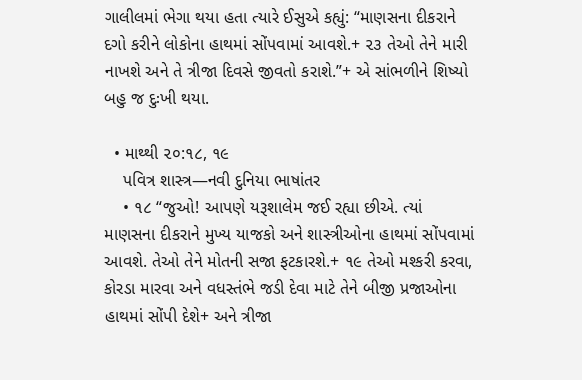ગાલીલમાં ભેગા થયા હતા ત્યારે ઈસુએ કહ્યું: “માણસના દીકરાને દગો કરીને લોકોના હાથમાં સોંપવામાં આવશે.+ ૨૩ તેઓ તેને મારી નાખશે અને તે ત્રીજા દિવસે જીવતો કરાશે.”+ એ સાંભળીને શિષ્યો બહુ જ દુઃખી થયા.

  • માથ્થી ૨૦:૧૮, ૧૯
    પવિત્ર શાસ્ત્ર—નવી દુનિયા ભાષાંતર
    • ૧૮ “જુઓ! આપણે યરૂશાલેમ જઈ રહ્યા છીએ. ત્યાં માણસના દીકરાને મુખ્ય યાજકો અને શાસ્ત્રીઓના હાથમાં સોંપવામાં આવશે. તેઓ તેને મોતની સજા ફટકારશે.+ ૧૯ તેઓ મશ્કરી કરવા, કોરડા મારવા અને વધસ્તંભે જડી દેવા માટે તેને બીજી પ્રજાઓના હાથમાં સોંપી દેશે+ અને ત્રીજા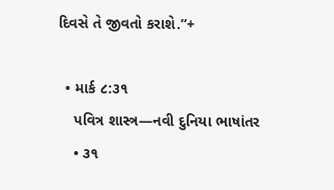દિવસે તે જીવતો કરાશે.”+

  • માર્ક ૮:૩૧
    પવિત્ર શાસ્ત્ર—નવી દુનિયા ભાષાંતર
    • ૩૧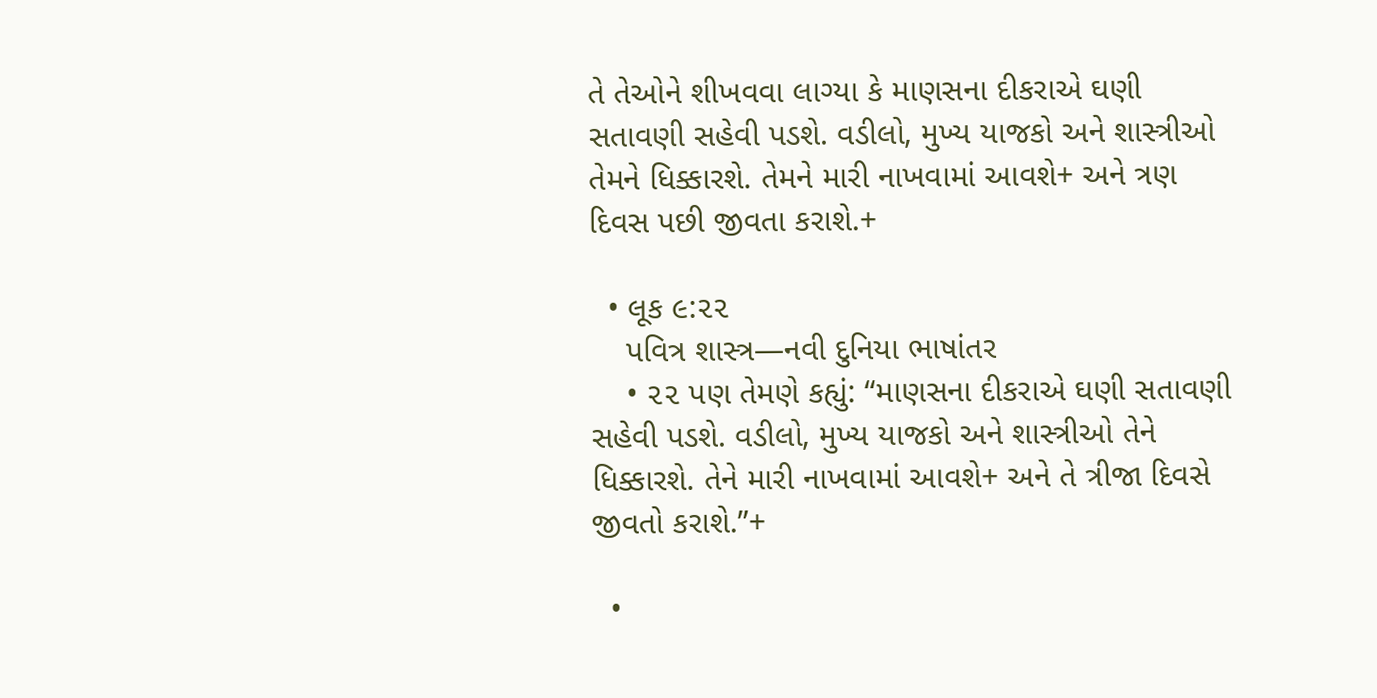તે તેઓને શીખવવા લાગ્યા કે માણસના દીકરાએ ઘણી સતાવણી સહેવી પડશે. વડીલો, મુખ્ય યાજકો અને શાસ્ત્રીઓ તેમને ધિક્કારશે. તેમને મારી નાખવામાં આવશે+ અને ત્રણ દિવસ પછી જીવતા કરાશે.+

  • લૂક ૯:૨૨
    પવિત્ર શાસ્ત્ર—નવી દુનિયા ભાષાંતર
    • ૨૨ પણ તેમણે કહ્યું: “માણસના દીકરાએ ઘણી સતાવણી સહેવી પડશે. વડીલો, મુખ્ય યાજકો અને શાસ્ત્રીઓ તેને ધિક્કારશે. તેને મારી નાખવામાં આવશે+ અને તે ત્રીજા દિવસે જીવતો કરાશે.”+

  •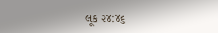લૂક ૨૪:૪૬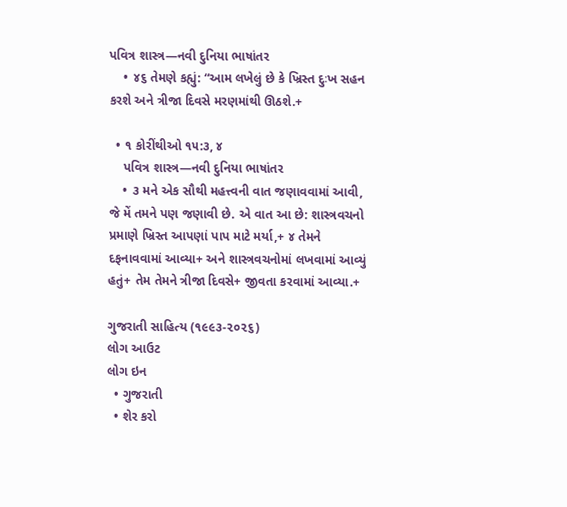પવિત્ર શાસ્ત્ર—નવી દુનિયા ભાષાંતર
    • ૪૬ તેમણે કહ્યું: “આમ લખેલું છે કે ખ્રિસ્ત દુઃખ સહન કરશે અને ત્રીજા દિવસે મરણમાંથી ઊઠશે.+

  • ૧ કોરીંથીઓ ૧૫:૩, ૪
    પવિત્ર શાસ્ત્ર—નવી દુનિયા ભાષાંતર
    • ૩ મને એક સૌથી મહત્ત્વની વાત જણાવવામાં આવી, જે મેં તમને પણ જણાવી છે. એ વાત આ છે: શાસ્ત્રવચનો પ્રમાણે ખ્રિસ્ત આપણાં પાપ માટે મર્યા,+ ૪ તેમને દફનાવવામાં આવ્યા+ અને શાસ્ત્રવચનોમાં લખવામાં આવ્યું હતું+ તેમ તેમને ત્રીજા દિવસે+ જીવતા કરવામાં આવ્યા.+

ગુજરાતી સાહિત્ય (૧૯૯૩-૨૦૨૬)
લોગ આઉટ
લોગ ઇન
  • ગુજરાતી
  • શેર કરો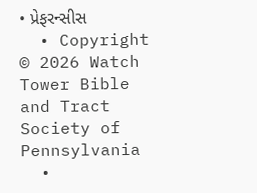• પ્રેફરન્સીસ
  • Copyright © 2026 Watch Tower Bible and Tract Society of Pennsylvania
  •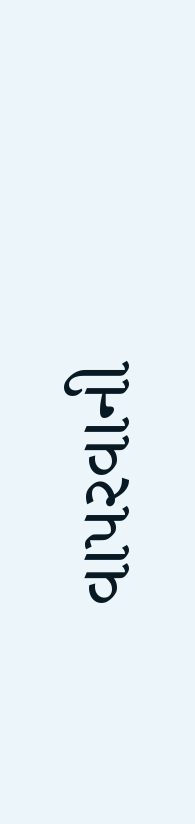વાપરવાની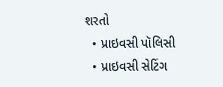શરતો
  • પ્રાઇવસી પૉલિસી
  • પ્રાઇવસી સેટિંગ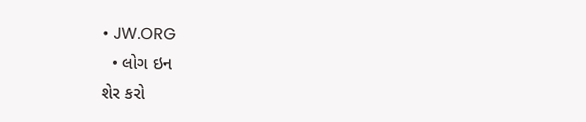• JW.ORG
  • લોગ ઇન
શેર કરો